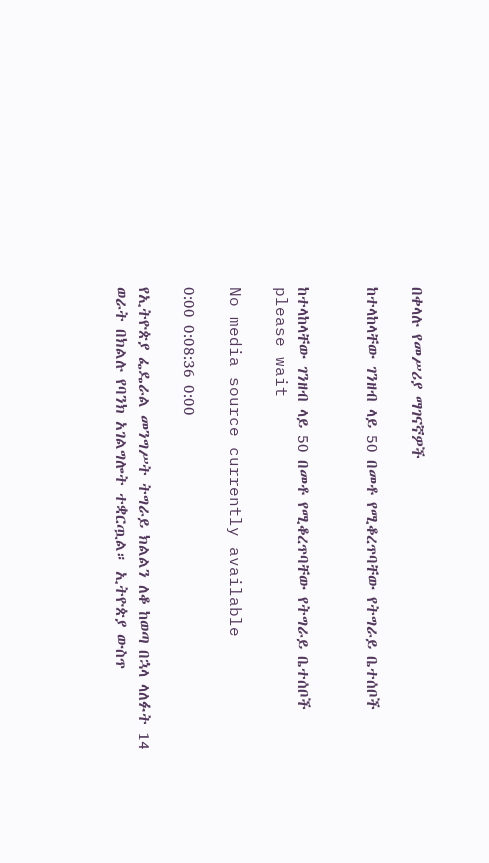በቀላሉ የመሥሪያ ማገናኛዎች

ከተላከላቸው ገንዘብ ላይ 50 በመቶ የሚቆረጥባቸው የትግራይ ቤተሰቦች


ከተላከላቸው ገንዘብ ላይ 50 በመቶ የሚቆረጥባቸው የትግራይ ቤተሰቦች
please wait

No media source currently available

0:00 0:08:36 0:00

የኢትዮጵያ ፌዴራል መንግሥት ትግራይ ክልልን ለቆ ከወጣ በኋላ ላለፉት 14 ወራት በክልሉ የባንክ አገልግሎት ተቋርጧል። ኢትዮጵያ ውስጥ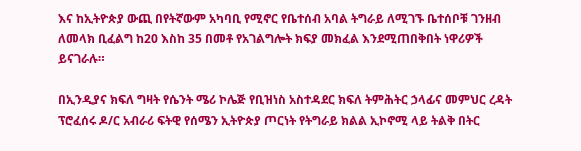እና ከኢትዮጵያ ውጪ በየትኛውም አካባቢ የሚኖር የቤተሰብ አባል ትግራይ ለሚገኙ ቤተሰቦቹ ገንዘብ ለመላክ ቢፈልግ ከ20 እስከ 35 በመቶ የአገልግሎት ክፍያ መክፈል እንደሚጠበቅበት ነዋሪዎች ይናገራሉ።

በኢንዲያና ክፍለ ግዛት የሴንት ሜሪ ኮሌጅ የቢዝነስ አስተዳደር ክፍለ ትምሕትር ኃላፊና መምህር ረዳት ፕሮፈሰሩ ዶ/ር አብራሪ ፍትዊ የሰሜን ኢትዮጵያ ጦርነት የትግራይ ክልል ኢኮኖሚ ላይ ትልቅ በትር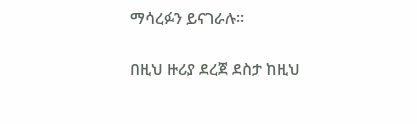ማሳረፉን ይናገራሉ።

በዚህ ዙሪያ ደረጀ ደስታ ከዚህ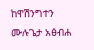ከዋሽንግተን ሙሉጌታ አፅብሐ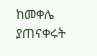ከመቀሌ ያጠናቀሩት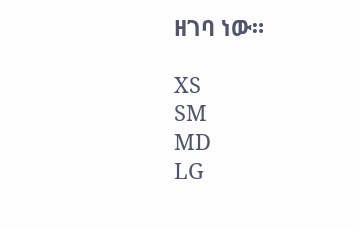ዘገባ ነው።

XS
SM
MD
LG